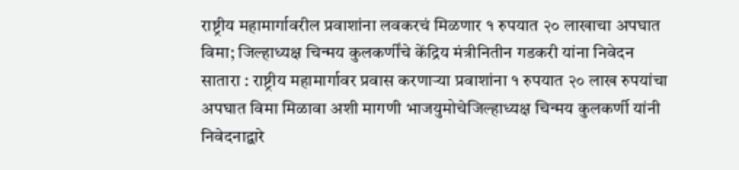राष्ट्रीय महामार्गावरील प्रवाशांना लवकरचं मिळणार १ रुपयात २० लाखाचा अपघात विमा; जिल्हाध्यक्ष चिन्मय कुलकर्णींचे केंद्रिय मंत्रीनितीन गडकरी यांना निवेदन
सातारा : राष्ट्रीय महामार्गावर प्रवास करणाऱ्या प्रवाशांना १ रुपयात २० लाख रुपयांचा अपघात विमा मिळावा अशी मागणी भाजयुमोचेजिल्हाध्यक्ष चिन्मय कुलकर्णी यांनी निवेदनाद्वारे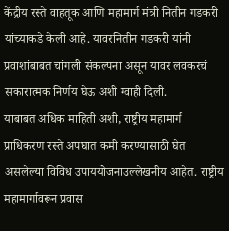केंद्रीय रस्ते वाहतूक आणि महामार्ग मंत्री नितीन गडकरी यांच्याकडे केली आहे. यावरनितीन गडकरी यांनी प्रवाशांबाबत चांगली संकल्पना असून यावर लवकरचं सकारात्मक निर्णय घेऊ अशी ग्वाही दिली.
याबाबत अधिक माहिती अशी, राष्ट्रीय महामार्ग प्राधिकरण रस्ते अपघात कमी करण्यासाठी घेत असलेल्या विविध उपाययोजनाउल्लेखनीय आहेत. राष्ट्रीय महामार्गावरून प्रवास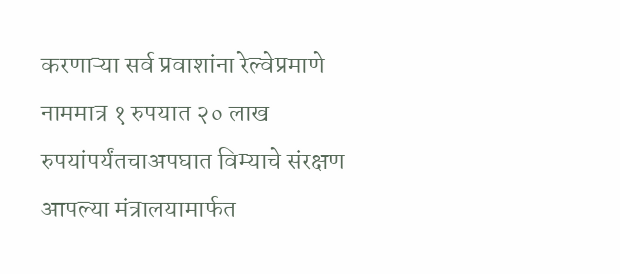करणाऱ्या सर्व प्रवाशांना रेल्वेप्रमाणे नाममात्र १ रुपयात २० लाख रुपयांपर्यंतचाअपघात विम्याचे संरक्षण आपल्या मंत्रालयामार्फत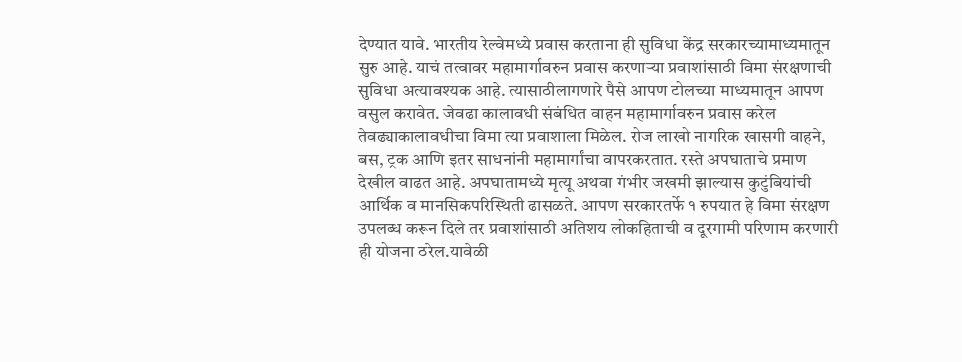देण्यात यावे. भारतीय रेल्वेमध्ये प्रवास करताना ही सुविधा केंद्र सरकारच्यामाध्यमातून सुरु आहे. याचं तत्वावर महामार्गावरुन प्रवास करणाऱ्या प्रवाशांसाठी विमा संरक्षणाची सुविधा अत्यावश्यक आहे. त्यासाठीलागणारे पैसे आपण टोलच्या माध्यमातून आपण वसुल करावेत. जेवढा कालावधी संबंधित वाहन महामार्गावरुन प्रवास करेल तेवढ्याकालावधीचा विमा त्या प्रवाशाला मिळेल. रोज लाखो नागरिक खासगी वाहने, बस, ट्रक आणि इतर साधनांनी महामार्गांचा वापरकरतात. रस्ते अपघाताचे प्रमाण देखील वाढत आहे. अपघातामध्ये मृत्यू अथवा गंभीर जखमी झाल्यास कुटुंबियांची आर्थिक व मानसिकपरिस्थिती ढासळते. आपण सरकारतर्फे १ रुपयात हे विमा संरक्षण उपलब्ध करून दिले तर प्रवाशांसाठी अतिशय लोकहिताची व दूरगामी परिणाम करणारी ही योजना ठरेल.यावेळी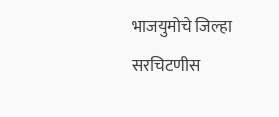भाजयुमोचे जिल्हा सरचिटणीस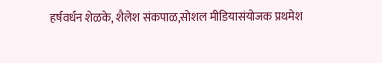हर्षवर्धन शेळके, शैलेश संकपाळ,सोशल मीडियासंयोजक प्रथमेश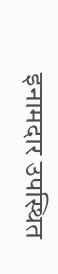इनामदार उपस्थित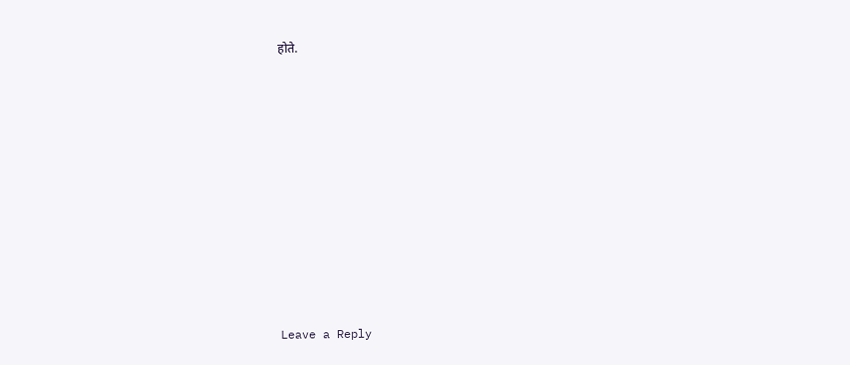होते.












Leave a Reply